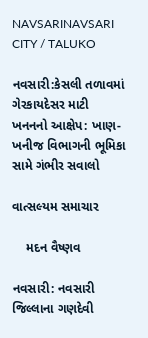NAVSARINAVSARI CITY / TALUKO

નવસારી:કેસલી તળાવમાં ગેરકાયદેસર માટી ખનનનો આક્ષેપ: ખાણ-ખનીજ વિભાગની ભૂમિકા સામે ગંભીર સવાલો

વાત્સલ્યમ સમાચાર

    મદન વૈષ્ણવ

નવસારી: નવસારી જિલ્લાના ગણદેવી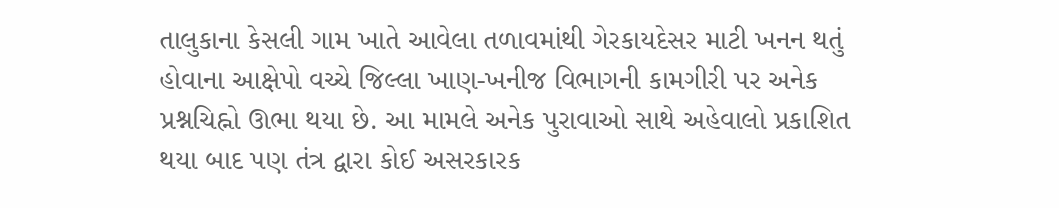તાલુકાના કેસલી ગામ ખાતે આવેલા તળાવમાંથી ગેરકાયદેસર માટી ખનન થતું હોવાના આક્ષેપો વચ્ચે જિલ્લા ખાણ-ખનીજ વિભાગની કામગીરી પર અનેક પ્રશ્નચિહ્નો ઊભા થયા છે. આ મામલે અનેક પુરાવાઓ સાથે અહેવાલો પ્રકાશિત થયા બાદ પણ તંત્ર દ્વારા કોઈ અસરકારક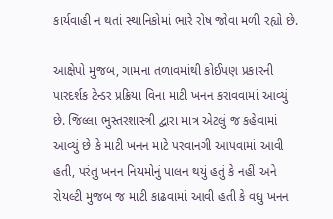કાર્યવાહી ન થતાં સ્થાનિકોમાં ભારે રોષ જોવા મળી રહ્યો છે.

આક્ષેપો મુજબ, ગામના તળાવમાંથી કોઈપણ પ્રકારની પારદર્શક ટેન્ડર પ્રક્રિયા વિના માટી ખનન કરાવવામાં આવ્યું છે. જિલ્લા ભુસ્તરશાસ્ત્રી દ્વારા માત્ર એટલું જ કહેવામાં આવ્યું છે કે માટી ખનન માટે પરવાનગી આપવામાં આવી હતી, પરંતુ ખનન નિયમોનું પાલન થયું હતું કે નહીં અને રોયલ્ટી મુજબ જ માટી કાઢવામાં આવી હતી કે વધુ ખનન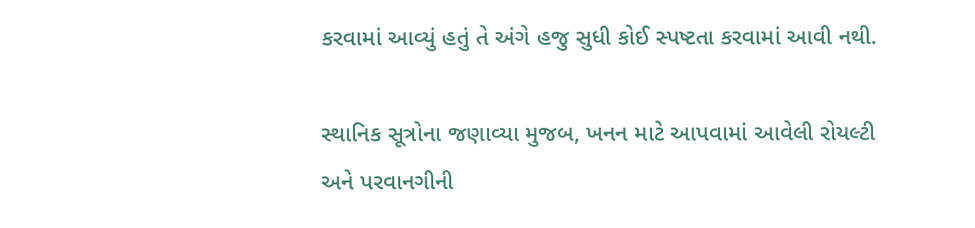કરવામાં આવ્યું હતું તે અંગે હજુ સુધી કોઈ સ્પષ્ટતા કરવામાં આવી નથી.

સ્થાનિક સૂત્રોના જણાવ્યા મુજબ, ખનન માટે આપવામાં આવેલી રોયલ્ટી અને પરવાનગીની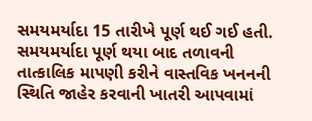સમયમર્યાદા 15 તારીખે પૂર્ણ થઈ ગઈ હતી. સમયમર્યાદા પૂર્ણ થયા બાદ તળાવની તાત્કાલિક માપણી કરીને વાસ્તવિક ખનનની સ્થિતિ જાહેર કરવાની ખાતરી આપવામાં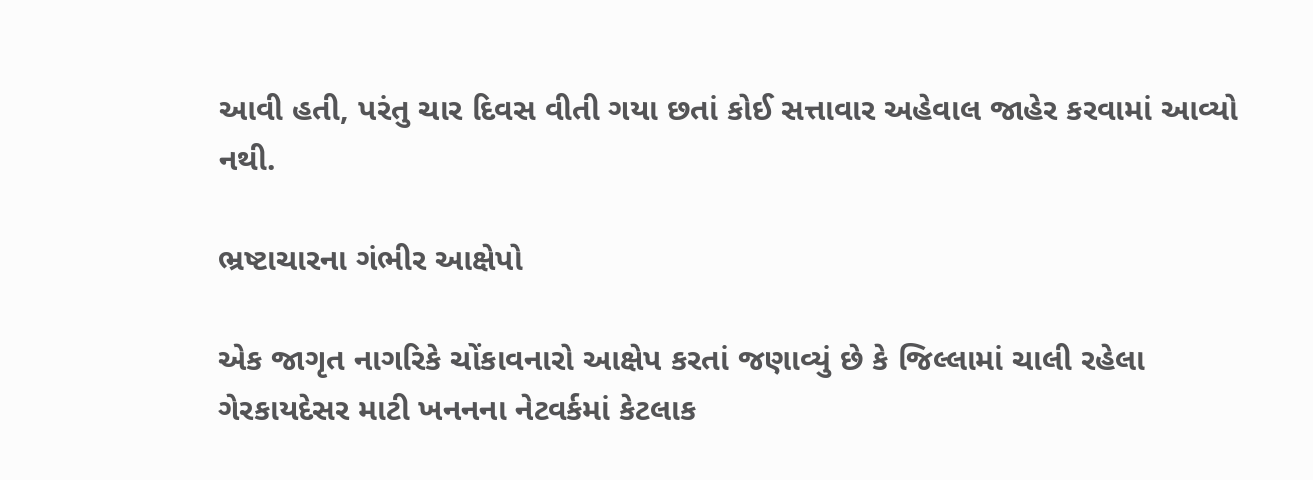આવી હતી, પરંતુ ચાર દિવસ વીતી ગયા છતાં કોઈ સત્તાવાર અહેવાલ જાહેર કરવામાં આવ્યો નથી.

ભ્રષ્ટાચારના ગંભીર આક્ષેપો

એક જાગૃત નાગરિકે ચોંકાવનારો આક્ષેપ કરતાં જણાવ્યું છે કે જિલ્લામાં ચાલી રહેલા ગેરકાયદેસર માટી ખનનના નેટવર્કમાં કેટલાક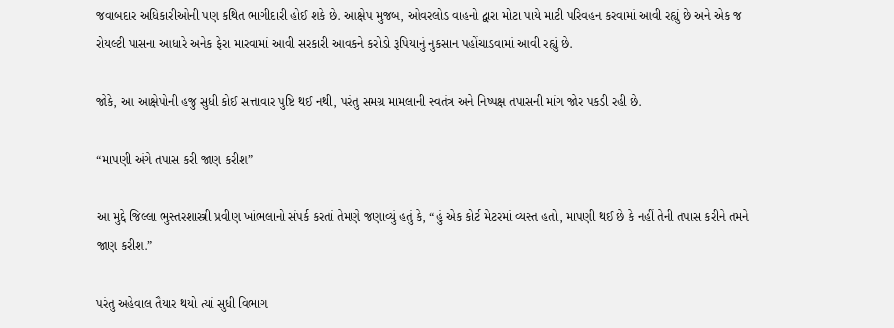જવાબદાર અધિકારીઓની પણ કથિત ભાગીદારી હોઈ શકે છે. આક્ષેપ મુજબ, ઓવરલોડ વાહનો દ્વારા મોટા પાયે માટી પરિવહન કરવામાં આવી રહ્યું છે અને એક જ રોયલ્ટી પાસના આધારે અનેક ફેરા મારવામાં આવી સરકારી આવકને કરોડો રૂપિયાનું નુકસાન પહોંચાડવામાં આવી રહ્યું છે.

જોકે, આ આક્ષેપોની હજુ સુધી કોઈ સત્તાવાર પુષ્ટિ થઈ નથી, પરંતુ સમગ્ર મામલાની સ્વતંત્ર અને નિષ્પક્ષ તપાસની માંગ જોર પકડી રહી છે.

“માપણી અંગે તપાસ કરી જાણ કરીશ”

આ મુદ્દે જિલ્લા ભુસ્તરશાસ્ત્રી પ્રવીણ ખાંભલાનો સંપર્ક કરતાં તેમણે જણાવ્યું હતું કે, “હું એક કોર્ટ મેટરમાં વ્યસ્ત હતો, માપણી થઈ છે કે નહીં તેની તપાસ કરીને તમને જાણ કરીશ.”

પરંતુ અહેવાલ તૈયાર થયો ત્યાં સુધી વિભાગ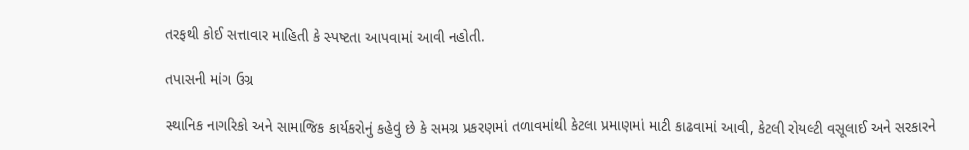તરફથી કોઈ સત્તાવાર માહિતી કે સ્પષ્ટતા આપવામાં આવી નહોતી.

તપાસની માંગ ઉગ્ર

સ્થાનિક નાગરિકો અને સામાજિક કાર્યકરોનું કહેવું છે કે સમગ્ર પ્રકરણમાં તળાવમાંથી કેટલા પ્રમાણમાં માટી કાઢવામાં આવી, કેટલી રોયલ્ટી વસૂલાઈ અને સરકારને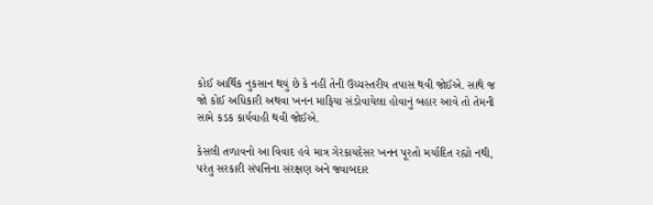કોઈ આર્થિક નુકસાન થયું છે કે નહીં તેની ઉચ્ચસ્તરીય તપાસ થવી જોઈએ. સાથે જ જો કોઈ અધિકારી અથવા ખનન માફિયા સંડોવાયેલા હોવાનું બહાર આવે તો તેમની સામે કડક કાર્યવાહી થવી જોઈએ.

કેસલી તળાવનો આ વિવાદ હવે માત્ર ગેરકાયદેસર ખનન પૂરતો મર્યાદિત રહ્યો નથી, પરંતુ સરકારી સંપત્તિના સંરક્ષણ અને જવાબદાર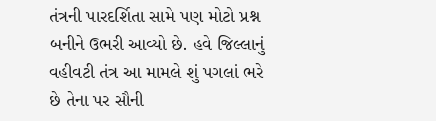તંત્રની પારદર્શિતા સામે પણ મોટો પ્રશ્ન બનીને ઉભરી આવ્યો છે. હવે જિલ્લાનું વહીવટી તંત્ર આ મામલે શું પગલાં ભરે છે તેના પર સૌની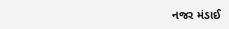નજર મંડાઈ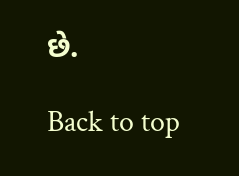છે.

Back to top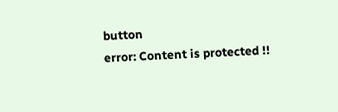button
error: Content is protected !!